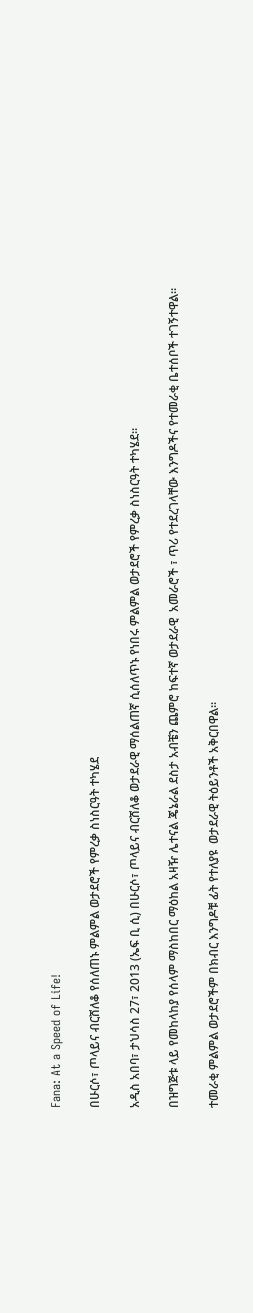Fana: At a Speed of Life!

በሁርሶ፣ ጦላይና ብርሸለቆ የሰለጠኑ ምልምል ወታደሮች የምረቃ ስነስርዓት ተካሄደ

አዲስ አበባ፣ ታህሳስ 27፣ 2013 (ኤፍ ቢ ሲ) በሁርሶ፣ ጦላይና ብርሸለቆ ወታደራዊ ማሰልጠኛ ሲሰለጥኑ የነበሩ ምልምል ወታደሮች የምረቃ ስነስርዓት ተካሄደ።

በዝግጅቱ ላይ የመከላከያ የሰላም ማስከበር ማዕከል አዛዥ ሌተናል ጄኔራል ደስታ አብቼን ጨምሮ ከፍተኛ ወታደራዊ  አመራሮች ፣ ጥሪ የተደረገላቸው እንግዶችና የተመራቂ ቤተሰቦች ተገኝተዋል።

ተመራቂ ምልምል ወታደሮችም በክብር እንግዶቹ ፊት የተለያዩ  ወታደራዊ ትዕይንቶች አቅርበዋል።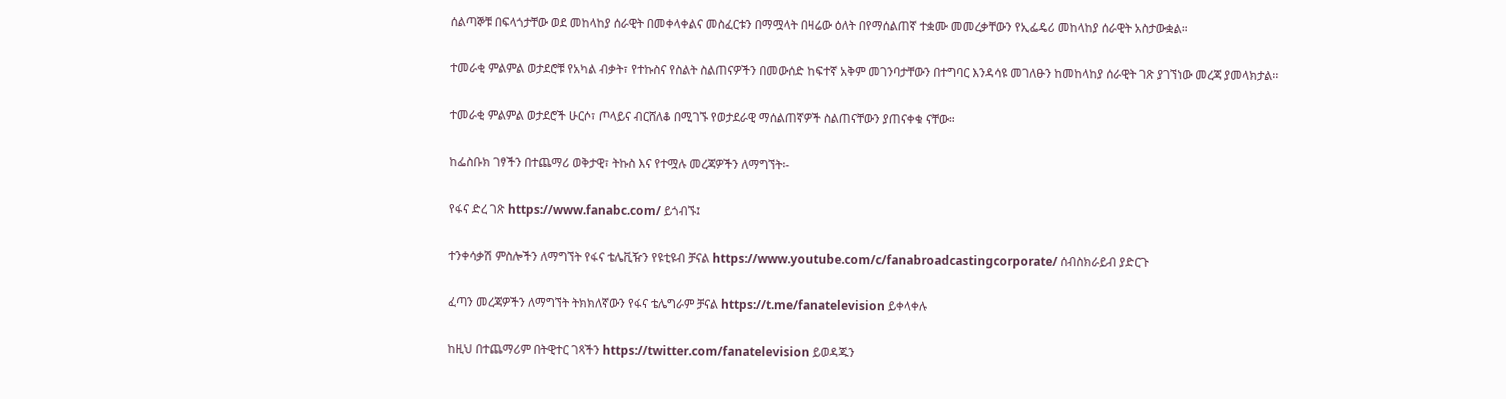ሰልጣኞቹ በፍላጎታቸው ወደ መከላከያ ሰራዊት በመቀላቀልና መስፈርቱን በማሟላት በዛሬው ዕለት በየማሰልጠኛ ተቋሙ መመረቃቸውን የኢፌዴሪ መከላከያ ሰራዊት አስታውቋል።

ተመራቂ ምልምል ወታደሮቹ የአካል ብቃት፣ የተኩስና የስልት ስልጠናዎችን በመውሰድ ከፍተኛ አቅም መገንባታቸውን በተግባር እንዳሳዩ መገለፁን ከመከላከያ ሰራዊት ገጽ ያገኘነው መረጃ ያመላክታል፡፡

ተመራቂ ምልምል ወታደሮች ሁርሶ፣ ጦላይና ብርሸለቆ በሚገኙ የወታደራዊ ማሰልጠኛዎች ስልጠናቸውን ያጠናቀቁ ናቸው።

ከፌስቡክ ገፃችን በተጨማሪ ወቅታዊ፣ ትኩስ እና የተሟሉ መረጃዎችን ለማግኘት፡-

የፋና ድረ ገጽ https://www.fanabc.com/ ይጎብኙ፤

ተንቀሳቃሽ ምስሎችን ለማግኘት የፋና ቴሌቪዥን የዩቲዩብ ቻናል https://www.youtube.com/c/fanabroadcastingcorporate/ ሰብስክራይብ ያድርጉ

ፈጣን መረጃዎችን ለማግኘት ትክክለኛውን የፋና ቴሌግራም ቻናል https://t.me/fanatelevision ይቀላቀሉ

ከዚህ በተጨማሪም በትዊተር ገጻችን https://twitter.com/fanatelevision ይወዳጁን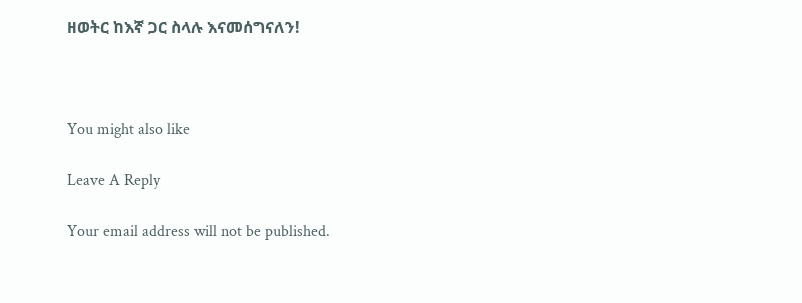ዘወትር ከእኛ ጋር ስላሉ እናመሰግናለን!



You might also like

Leave A Reply

Your email address will not be published.